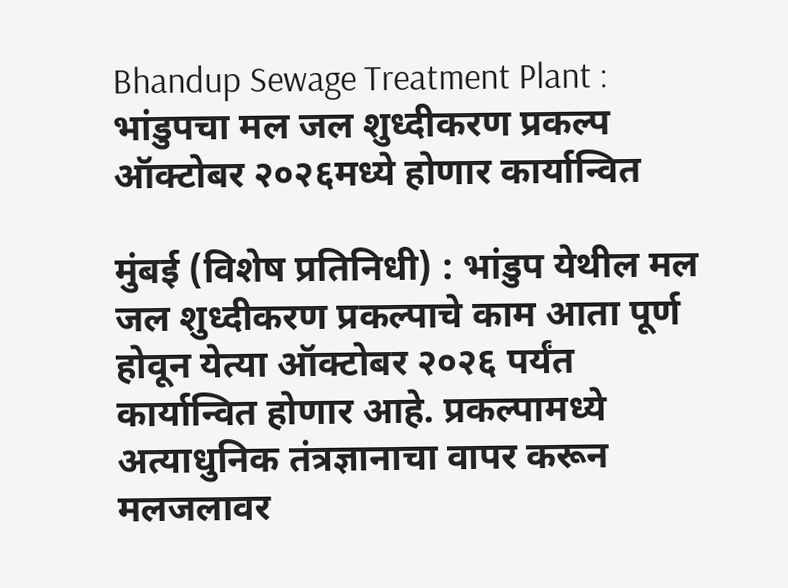Bhandup Sewage Treatment Plant : भांडुपचा मल जल शुध्दीकरण प्रकल्प ऑक्टोबर २०२६मध्ये होणार कार्यान्वित

मुंबई (विशेष प्रतिनिधी) : भांडुप येथील मल जल शुध्दीकरण प्रकल्पाचे काम आता पूर्ण होवून येत्या ऑक्टोबर २०२६ पर्यंत कार्यान्वित होणार आहे. प्रकल्पामध्ये अत्याधुनिक तंत्रज्ञानाचा वापर करून मलजलावर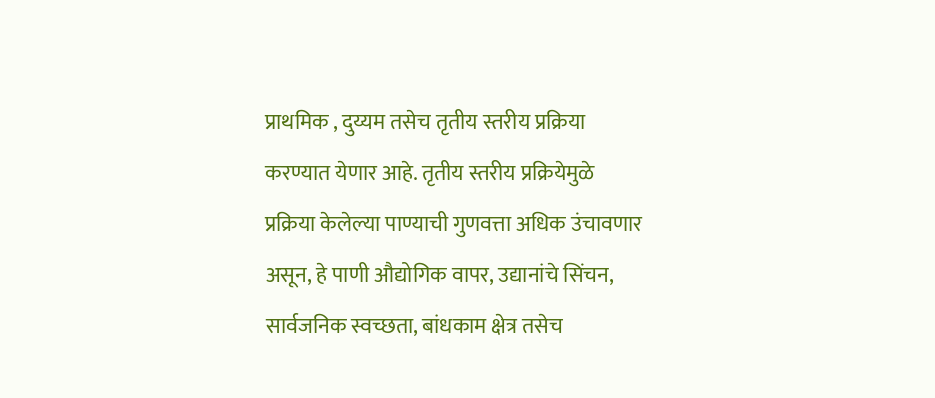प्राथमिक , दुय्यम तसेच तृतीय स्तरीय प्रक्रिया करण्यात येणार आहे. तृतीय स्तरीय प्रक्रियेमुळे प्रक्रिया केलेल्या पाण्याची गुणवत्ता अधिक उंचावणार असून, हे पाणी औद्योगिक वापर, उद्यानांचे सिंचन, सार्वजनिक स्वच्छता, बांधकाम क्षेत्र तसेच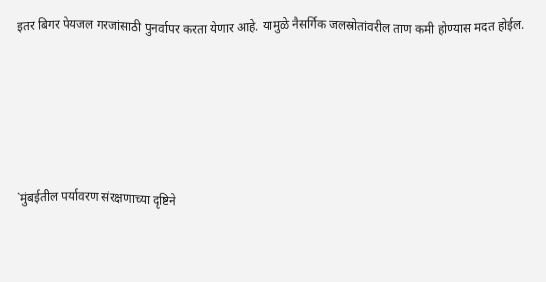इतर बिगर पेयजल गरजांसाठी पुनर्वापर करता येणार आहे. यामुळे नैसर्गिक जलस्रोतांवरील ताण कमी होण्यास मदत होईल.





`मुंबईतील पर्यावरण संरक्षणाच्या दृष्टिने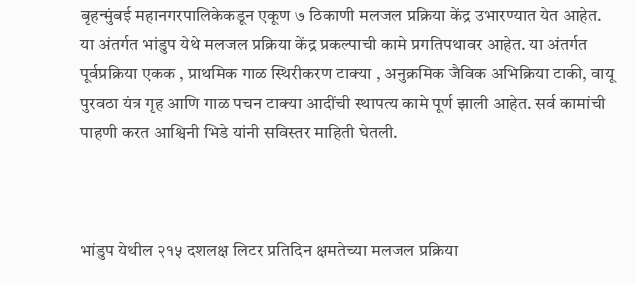बृहन्मुंबई महानगरपालिकेकडून एकूण ७ ठिकाणी मलजल प्रक्रिया केंद्र उभारण्यात येत आहेत. या अंतर्गत भांडुप येथे मलजल प्रक्रिया केंद्र प्रकल्पाची कामे प्रगतिपथावर आहेत. या अंतर्गत पूर्वप्रक्रिया एकक , प्राथमिक गाळ स्थिरीकरण टाक्या , अनुक्रमिक जैविक अभिक्रिया टाकी, वायू पुरवठा यंत्र गृह आणि गाळ पचन टाक्या आदींची स्‍थापत्‍य कामे पूर्ण झाली आहेत. सर्व कामांची पाहणी करत आश्विनी भिडे यांनी सविस्तर माहिती घेतली.



भांडुप येथील २१५ दशलक्ष लिटर प्रतिदिन क्षमतेच्या मलजल प्रक्रिया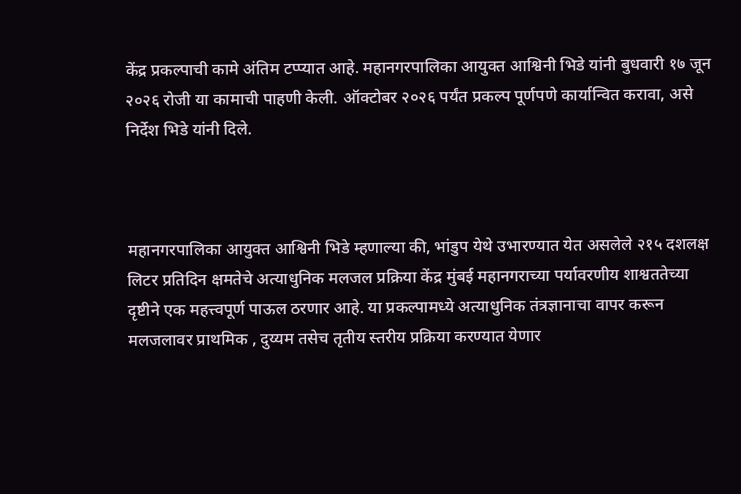केंद्र प्रकल्पाची कामे अंतिम टप्प्यात आहे. महानगरपालिका आयुक्त आश्विनी भिडे यांनी बुधवारी १७ जून २०२६ रोजी या कामाची पाहणी केली. ऑक्टोबर २०२६ पर्यंत प्रकल्प पूर्णपणे कार्यान्वित करावा, असे निर्देश भिडे यांनी दिले.



महानगरपालिका आयुक्त आश्विनी भिडे म्‍हणाल्‍या की, भांडुप येथे उभारण्यात येत असलेले २१५ दशलक्ष लिटर प्रतिदिन क्षमतेचे अत्याधुनिक मलजल प्रक्रिया केंद्र मुंबई महानगराच्या पर्यावरणीय शाश्वततेच्या दृष्टीने एक महत्त्वपूर्ण पाऊल ठरणार आहे. या प्रकल्पामध्ये अत्याधुनिक तंत्रज्ञानाचा वापर करून मलजलावर प्राथमिक , दुय्यम तसेच तृतीय स्तरीय प्रक्रिया करण्यात येणार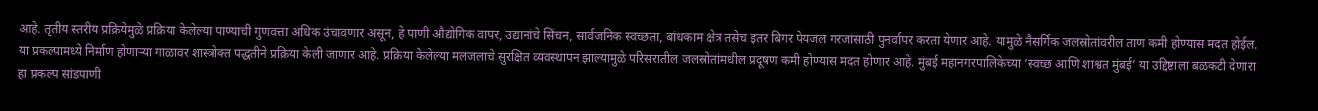आहे. तृतीय स्तरीय प्रक्रियेमुळे प्रक्रिया केलेल्या पाण्याची गुणवत्ता अधिक उंचावणार असून, हे पाणी औद्योगिक वापर, उद्यानांचे सिंचन, सार्वजनिक स्वच्छता, बांधकाम क्षेत्र तसेच इतर बिगर पेयजल गरजांसाठी पुनर्वापर करता येणार आहे. यामुळे नैसर्गिक जलस्रोतांवरील ताण कमी होण्यास मदत होईल. या प्रकल्पामध्ये निर्माण होणाऱ्या गाळावर शास्‍त्रोक्‍त पद्धतीने प्रक्रिया केली जाणार आहे. प्रक्रिया केलेल्या मलजलाचे सुरक्षित व्यवस्थापन झाल्यामुळे परिसरातील जलस्रोतांमधील प्रदूषण कमी होण्यास मदत होणार आहे. मुंबई महानगरपालिकेच्या ‘स्वच्छ आणि शाश्वत मुंबई’ या उद्दिष्टाला बळकटी देणारा हा प्रकल्प सांडपाणी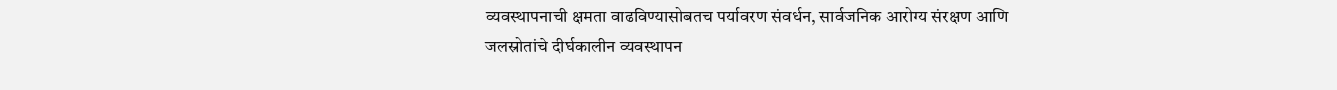व्यवस्थापनाची क्षमता वाढविण्यासोबतच पर्यावरण संवर्धन, सार्वजनिक आरोग्य संरक्षण आणि जलस्रोतांचे दीर्घकालीन व्यवस्थापन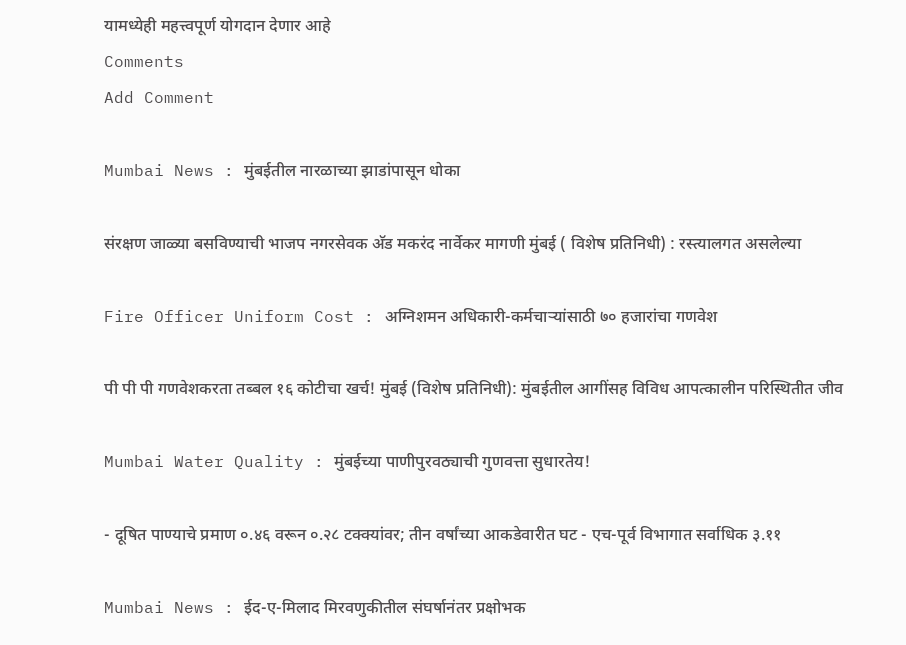यामध्येही महत्त्वपूर्ण योगदान देणार आहे
Comments
Add Comment

Mumbai News : मुंबईतील नारळाच्या झाडांपासून धोका

संरक्षण जाळ्या बसविण्याची भाजप नगरसेवक अ‍ॅड मकरंद नार्वेकर मागणी मुंबई ( विशेष प्रतिनिधी) : रस्त्यालगत असलेल्या

Fire Officer Uniform Cost : अग्निशमन अधिकारी-कर्मचाऱ्यांसाठी ७० हजारांचा गणवेश

पी पी पी गणवेशकरता तब्बल १६ कोटीचा खर्च! मुंबई (विशेष प्रतिनिधी): मुंबईतील आगींसह विविध आपत्कालीन परिस्थितीत जीव

Mumbai Water Quality : मुंबईच्या पाणीपुरवठ्याची गुणवत्ता सुधारतेय!

- दूषित पाण्याचे प्रमाण ०.४६ वरून ०.२८ टक्क्यांवर; तीन वर्षांच्या आकडेवारीत घट - एच-पूर्व विभागात सर्वाधिक ३.११

Mumbai News : ईद-ए-मिलाद मिरवणुकीतील संघर्षानंतर प्रक्षोभक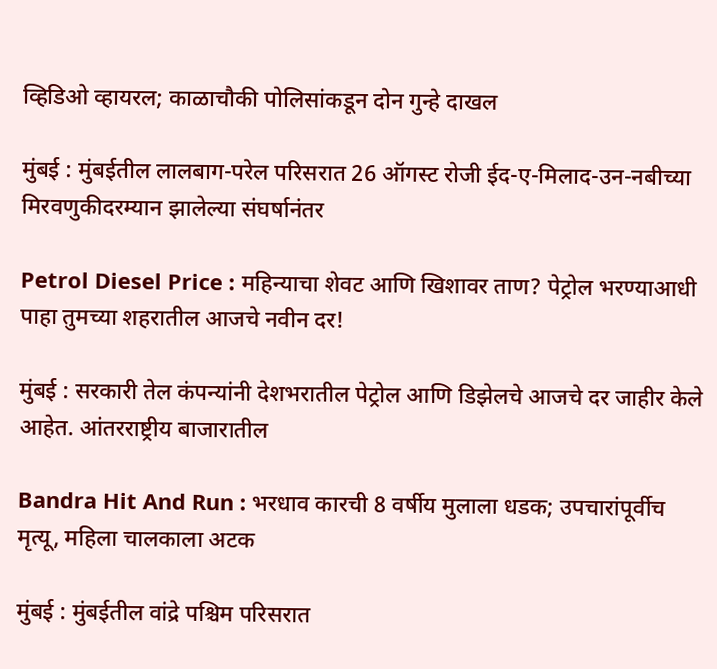व्हिडिओ व्हायरल; काळाचौकी पोलिसांकडून दोन गुन्हे दाखल

मुंबई : मुंबईतील लालबाग-परेल परिसरात 26 ऑगस्ट रोजी ईद-ए-मिलाद-उन-नबीच्या मिरवणुकीदरम्यान झालेल्या संघर्षानंतर

Petrol Diesel Price : महिन्याचा शेवट आणि खिशावर ताण? पेट्रोल भरण्याआधी पाहा तुमच्या शहरातील आजचे नवीन दर!

मुंबई : सरकारी तेल कंपन्यांनी देशभरातील पेट्रोल आणि डिझेलचे आजचे दर जाहीर केले आहेत. आंतरराष्ट्रीय बाजारातील

Bandra Hit And Run : भरधाव कारची 8 वर्षीय मुलाला धडक; उपचारांपूर्वीच मृत्यू, महिला चालकाला अटक

मुंबई : मुंबईतील वांद्रे पश्चिम परिसरात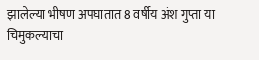झालेल्या भीषण अपघातात 8 वर्षीय अंश गुप्ता या चिमुकल्याचा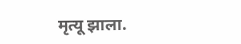मृत्यू झाला.